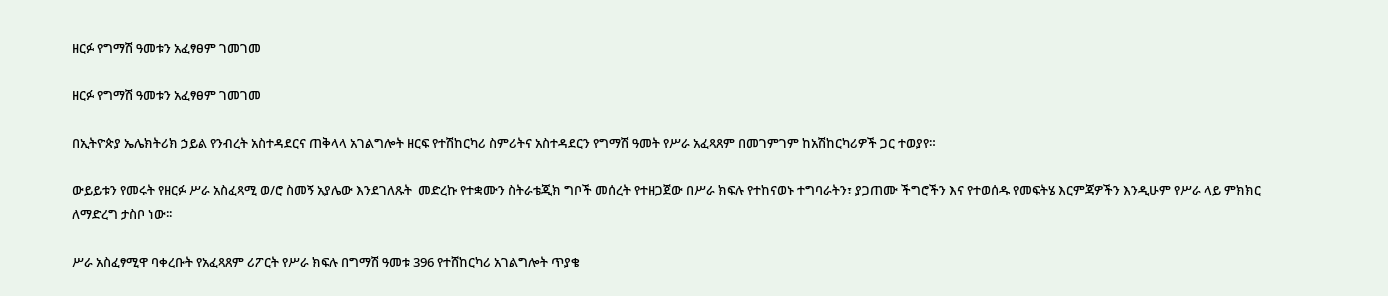ዘርፉ የግማሽ ዓመቱን አፈፃፀም ገመገመ

ዘርፉ የግማሽ ዓመቱን አፈፃፀም ገመገመ

በኢትዮጵያ ኤሌክትሪክ ኃይል የንብረት አስተዳደርና ጠቅላላ አገልግሎት ዘርፍ የተሽከርካሪ ስምሪትና አስተዳደርን የግማሽ ዓመት የሥራ አፈጻጸም በመገምገም ከአሽከርካሪዎች ጋር ተወያየ።

ውይይቱን የመሩት የዘርፉ ሥራ አስፈጻሚ ወ/ሮ ስመኝ አያሌው እንደገለጹት  መድረኩ የተቋሙን ስትራቴጂክ ግቦች መሰረት የተዘጋጀው በሥራ ክፍሉ የተከናወኑ ተግባራትን፣ ያጋጠሙ ችግሮችን እና የተወሰዱ የመፍትሄ እርምጃዎችን እንዲሁም የሥራ ላይ ምክክር ለማድረግ ታስቦ ነው፡፡

ሥራ አስፈፃሚዋ ባቀረቡት የአፈጻጸም ሪፖርት የሥራ ክፍሉ በግማሽ ዓመቱ 396 የተሸከርካሪ አገልግሎት ጥያቄ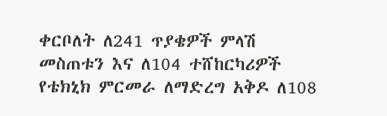ቀርቦለት ለ241 ጥያቄዎች ምላሽ መስጠቱን እና ለ104 ተሸከርካሪዎች የቴክኒክ ምርመራ ለማድረግ አቅዶ ለ108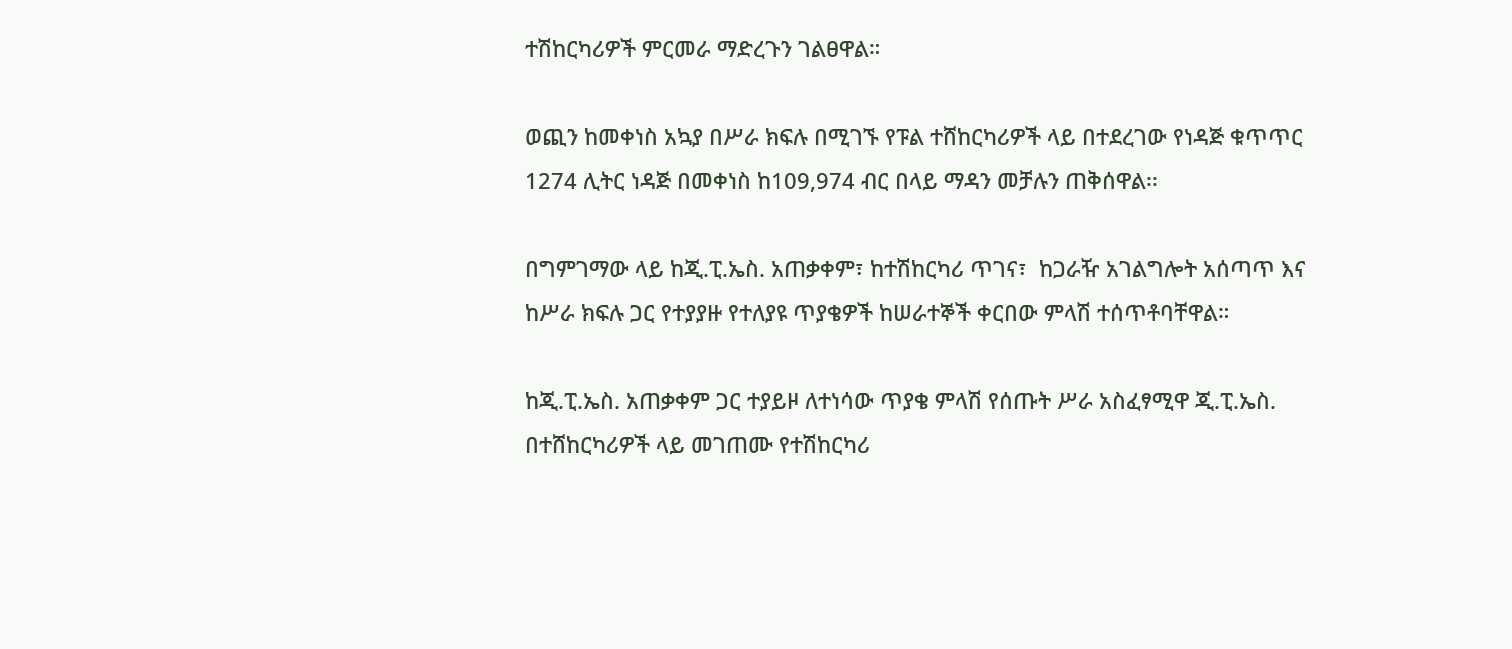ተሽከርካሪዎች ምርመራ ማድረጉን ገልፀዋል።

ወጪን ከመቀነስ አኳያ በሥራ ክፍሉ በሚገኙ የፑል ተሸከርካሪዎች ላይ በተደረገው የነዳጅ ቁጥጥር 1274 ሊትር ነዳጅ በመቀነስ ከ109,974 ብር በላይ ማዳን መቻሉን ጠቅሰዋል፡፡

በግምገማው ላይ ከጂ.ፒ.ኤስ. አጠቃቀም፣ ከተሽከርካሪ ጥገና፣  ከጋራዥ አገልግሎት አሰጣጥ እና ከሥራ ክፍሉ ጋር የተያያዙ የተለያዩ ጥያቄዎች ከሠራተኞች ቀርበው ምላሽ ተሰጥቶባቸዋል።

ከጂ.ፒ.ኤስ. አጠቃቀም ጋር ተያይዞ ለተነሳው ጥያቄ ምላሽ የሰጡት ሥራ አስፈፃሚዋ ጂ.ፒ.ኤስ. በተሸከርካሪዎች ላይ መገጠሙ የተሽከርካሪ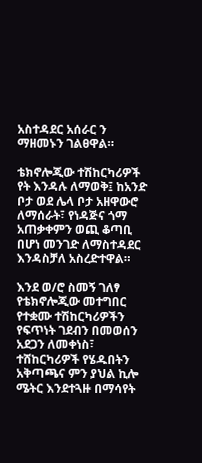አስተዳደር አሰራር ን ማዘመኑን ገልፀዋል።

ቴክኖሎጂው ተሽከርካሪዎች የት እንዳሉ ለማወቅ፤ ከአንድ ቦታ ወደ ሌላ ቦታ አዘዋውሮ ለማሰራት፣ የነዳጅና ጎማ አጠቃቀምን ወጪ ቆጣቢ በሆነ መንገድ ለማስተዳደር እንዳስቻለ አስረድተዋል።

እንደ ወ/ሮ ስመኝ ገለፃ የቴክኖሎጂው መተግበር የተቋሙ ተሽከርካሪዎችን የፍጥነት ገደብን በመወሰን አደጋን ለመቀነስ፣ ተሸከርካሪዎች የሄዱበትን አቅጣጫና ምን ያህል ኪሎ ሜትር እንደተጓዙ በማሳየት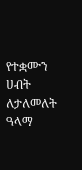የተቋሙን ሀብት ለታለመለት ዓላማ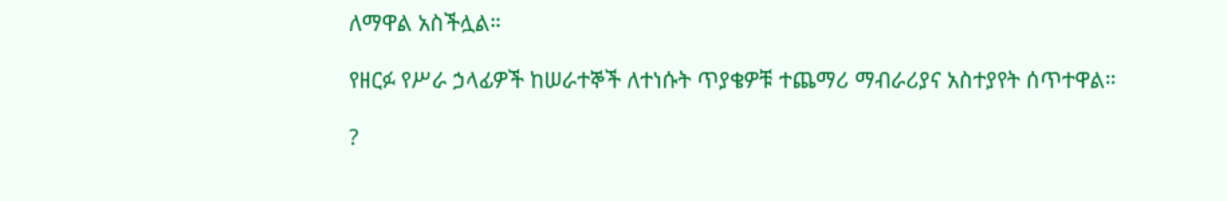ለማዋል አስችሏል።

የዘርፉ የሥራ ኃላፊዎች ከሠራተኞች ለተነሱት ጥያቄዎቹ ተጨማሪ ማብራሪያና አስተያየት ሰጥተዋል።

?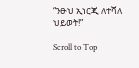“ንፁህ ኢነርጂ ለተሻለ ህይወት!”

Scroll to Top